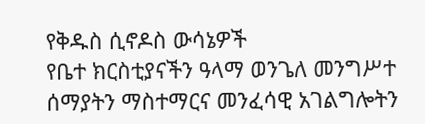የቅዱስ ሲኖዶስ ውሳኔዎች
የቤተ ክርስቲያናችን ዓላማ ወንጌለ መንግሥተ ሰማያትን ማስተማርና መንፈሳዊ አገልግሎትን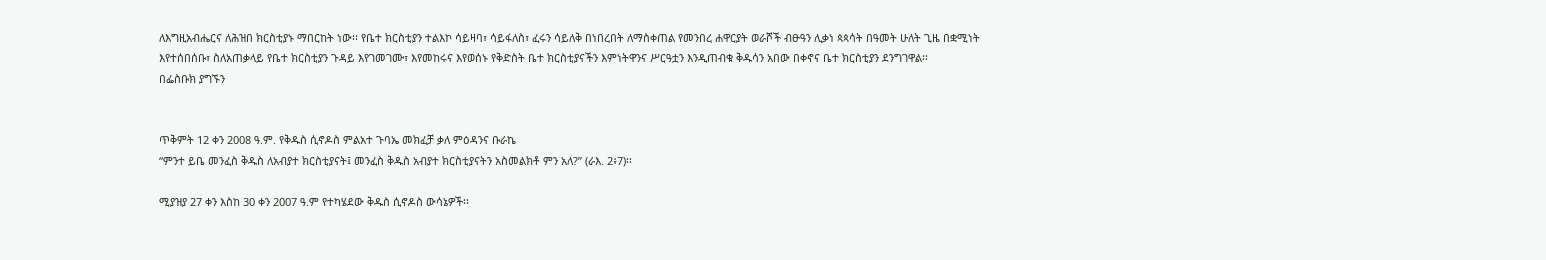ለእግዚአብሔርና ለሕዝበ ክርስቲያኑ ማበርከት ነው፡፡ የቤተ ክርስቲያን ተልእኮ ሳይዛባ፣ ሳይፋለስ፣ ፈሩን ሳይለቅ በነበረበት ለማስቀጠል የመንበረ ሐዋርያት ወራሾች ብፁዓን ሊቃነ ጳጳሳት በዓመት ሁለት ጊዜ በቋሚነት እየተሰበሰቡ፣ ስለአጠቃላይ የቤተ ክርስቲያን ጉዳይ እየገመገሙ፣ እየመከሩና እየወሰኑ የቅድስት ቤተ ክርስቲያናችን እምነትዋንና ሥርዓቷን እንዲጠብቁ ቅዱሳን አበው በቀኖና ቤተ ክርስቲያን ደንግገዋል፡፡
በፌስቡክ ያግኙን


ጥቅምት 12 ቀን 2008 ዓ.ም. የቅዱስ ሲኖዶስ ምልአተ ጉባኤ መክፈቻ ቃለ ምዕዳንና ቡራኬ
“ምንተ ይቤ መንፈስ ቅዱስ ለአብያተ ክርስቲያናት፤ መንፈስ ቅዱስ አብያተ ክርስቲያናትን አስመልክቶ ምን አለ?” (ራእ. 2፥7)፡፡

ሚያዝያ 27 ቀን እስከ 30 ቀን 2007 ዓ.ም የተካሄደው ቅዱስ ሲኖዶስ ውሳኔዎች፡፡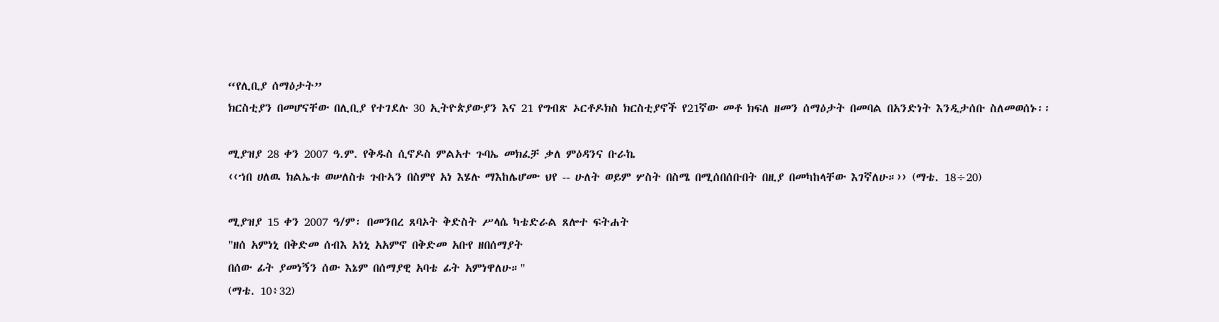“የሊቢያ ሰማዕታት”
ክርስቲያን በመሆናቸው በሊቢያ የተገደሉ 30 ኢትዮጵያውያን እና 21 የግብጽ ኦርቶዶክስ ክርስቲያኖች የ21ኛው መቶ ክፍለ ዘመን ሰማዕታት በመባል በአንድነት እንዲታሰቡ ስለመወሰኑ፡፡

ሚያዝያ 28 ቀን 2007 ዓ.ም. የቅዱስ ሲኖዶስ ምልአተ ጉባኤ መክፈቻ ቃለ ምዕዳንና ቡራኬ
‹‹ኀበ ሀለዉ ክልኤቱ ወሠለስቱ ጉቡኣን በስምየ አነ እሄሉ ማእከሌሆሙ ህየ -- ሁለት ወይም ሦስት በስሜ በሚሰበሰቡበት በዚያ በመካከላቸው እገኛለሁ።›› (ማቴ. 18÷20)

ሚያዝያ 15 ቀን 2007 ዓ/ም፡ በመንበረ ጸባኦት ቅድስት ሥላሴ ካቴድራል ጸሎተ ፍትሐት
"ዘሰ አምነኒ በቅድመ ሰብእ አነኒ አአምኖ በቅድመ አቡየ ዘበሰማያት
በሰው ፊት ያመነኝን ሰው እኔም በሰማያዊ አባቴ ፊት አምነዋለሁ።"
(ማቴ. 10፥32)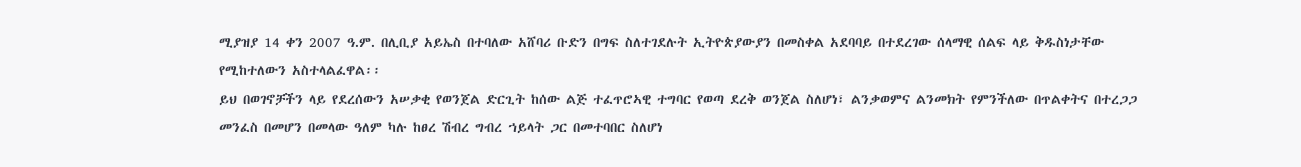ሚያዝያ 14 ቀን 2007 ዓ.ም. በሊቢያ አይኤስ በተባለው አሸባሪ ቡድን በግፍ ስለተገደሉት ኢትዮጵያውያን በመስቀል አደባባይ በተደረገው ሰላማዊ ሰልፍ ላይ ቅዱስነታቸው የሚከተለውን አስተላልፈዋል፡፡
ይህ በወገኖቻችን ላይ የደረሰውን አሠቃቂ የወንጀል ድርጊት ከሰው ልጅ ተፈጥሮኣዊ ተግባር የወጣ ደረቅ ወንጀል ስለሆነ፣ ልንቃወምና ልንመክት የምንችለው በጥልቀትና በተረጋጋ መንፈስ በመሆን በመላው ዓለም ካሉ ከፀረ ሽብረ ግብረ ኀይላት ጋር በመተባበር ስለሆነ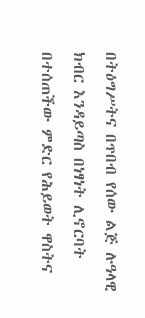በትዕግሥትና በጥበብ የሰው ልጅ ሉዓላዊ ክብር እንዳይጣስ በነፃነት ሊኖርባት በተሰጠችው ምድር የሕይወት ዋስትና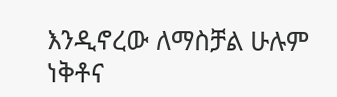እንዲኖረው ለማስቻል ሁሉም ነቅቶና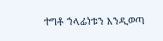ተግቶ ኀላፊነቱን እንዲወጣ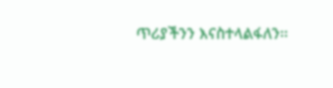ጥሪያችንን እናስተላልፋለን፡፡